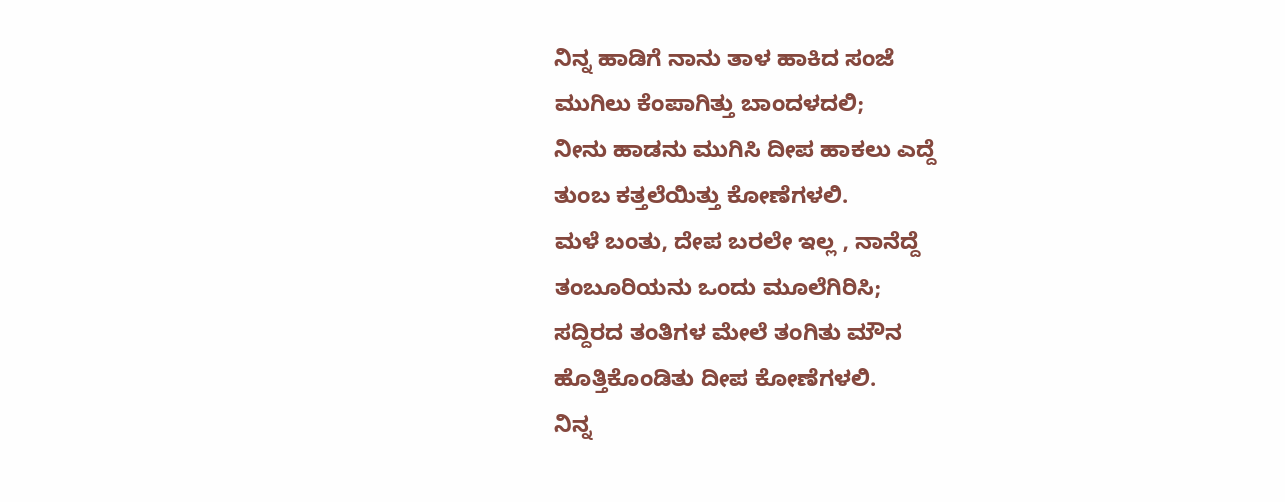ನಿನ್ನ ಹಾಡಿಗೆ ನಾನು ತಾಳ ಹಾಕಿದ ಸಂಜೆ
ಮುಗಿಲು ಕೆಂಪಾಗಿತ್ತು ಬಾಂದಳದಲಿ;
ನೀನು ಹಾಡನು ಮುಗಿಸಿ ದೀಪ ಹಾಕಲು ಎದ್ದೆ
ತುಂಬ ಕತ್ತಲೆಯಿತ್ತು ಕೋಣೆಗಳಲಿ.
ಮಳೆ ಬಂತು, ದೇಪ ಬರಲೇ ಇಲ್ಲ , ನಾನೆದ್ದೆ
ತಂಬೂರಿಯನು ಒಂದು ಮೂಲೆಗಿರಿಸಿ;
ಸದ್ದಿರದ ತಂತಿಗಳ ಮೇಲೆ ತಂಗಿತು ಮೌನ
ಹೊತ್ತಿಕೊಂಡಿತು ದೀಪ ಕೋಣೆಗಳಲಿ.
ನಿನ್ನ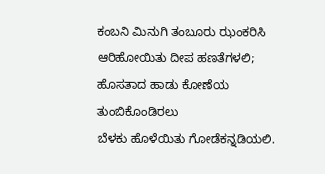ಕಂಬನಿ ಮಿನುಗಿ ತಂಬೂರು ಝಂಕರಿಸಿ
ಆರಿಹೋಯಿತು ದೀಪ ಹಣತೆಗಳಲಿ;
ಹೊಸತಾದ ಹಾಡು ಕೋಣೆಯ ತುಂಬಿಕೊಂಡಿರಲು
ಬೆಳಕು ಹೊಳೆಯಿತು ಗೋಡೆಕನ್ನಡಿಯಲಿ.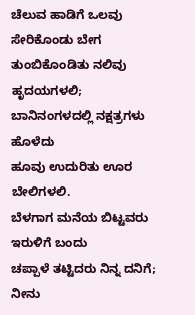ಚೆಲುವ ಹಾಡಿಗೆ ಒಲವು ಸೇರಿಕೊಂಡು ಬೇಗ
ತುಂಬಿಕೊಂಡಿತು ನಲಿವು ಹೃದಯಗಳಲಿ;
ಬಾನಿನಂಗಳದಲ್ಲಿ ನಕ್ಷತ್ರಗಳು ಹೊಳೆದು
ಹೂವು ಉದುರಿತು ಊರ ಬೇಲಿಗಳಲಿ.
ಬೆಳಗಾಗ ಮನೆಯ ಬಿಟ್ಟವರು ಇರುಳಿಗೆ ಬಂದು
ಚಪ್ಪಾಳೆ ತಟ್ಟಿದರು ನಿನ್ನ ದನಿಗೆ;
ನೀನು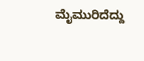ಮೈಮುರಿದೆದ್ದು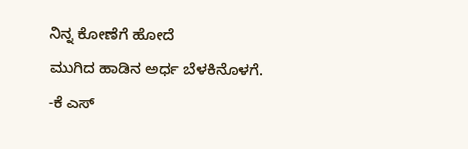ನಿನ್ನ ಕೋಣೆಗೆ ಹೋದೆ
ಮುಗಿದ ಹಾಡಿನ ಅರ್ಧ ಬೆಳಕಿನೊಳಗೆ.
-ಕೆ ಎಸ್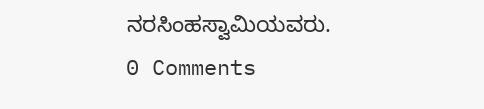ನರಸಿಂಹಸ್ವಾಮಿಯವರು.
0 Comments